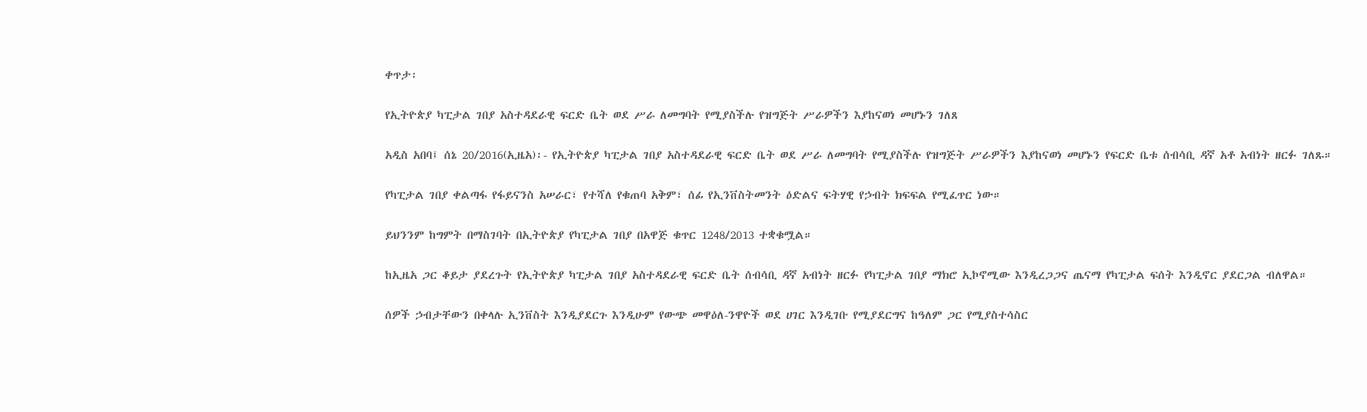ቀጥታ፡

የኢትዮጵያ ካፒታል ገበያ አስተዳደራዊ ፍርድ ቤት ወደ ሥራ ለመግባት የሚያስችሉ የዝግጅት ሥራዎችን እያከናወነ መሆኑን ገለጸ

አዲስ አበባ፤ ሰኔ 20/2016(ኢዜአ)፡- የኢትዮጵያ ካፒታል ገበያ አስተዳደራዊ ፍርድ ቤት ወደ ሥራ ለመግባት የሚያስችሉ የዝግጅት ሥራዎችን እያከናወነ መሆኑን የፍርድ ቤቱ ሰብሳቢ ዳኛ አቶ አብነት ዘርፉ ገለጹ።

የካፒታል ገበያ ቀልጣፋ የፋይናንስ አሠራር፣ የተሻለ የቁጠባ አቅም፣ ሰፊ የኢንቨስትመንት ዕድልና ፍትሃዊ የኃብት ክፍፍል የሚፈጥር ነው።

ይህንንም ከግምት በማስገባት በኢትዮጵያ የካፒታል ገበያ በአዋጅ ቁጥር 1248/2013 ተቋቁሟል።

ከኢዜአ ጋር ቆይታ ያደረጉት የኢትዮጵያ ካፒታል ገበያ አስተዳደራዊ ፍርድ ቤት ሰብሳቢ ዳኛ አብነት ዘርፉ የካፒታል ገበያ ማክሮ ኢኮኖሚው እንዲረጋጋና ጤናማ የካፒታል ፍሰት እንዲኖር ያደርጋል ብለዋል።

ሰዎች ኃብታቸውን በቀላሉ ኢንቨስት እንዲያደርጉ እንዲሁም የውጭ መዋዕለ-ንዋዮች ወደ ሀገር እንዲገቡ የሚያደርግና ከዓለም ጋር የሚያስተሳስር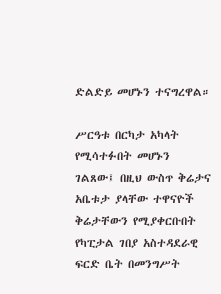ድልድይ መሆኑን ተናግረዋል።

ሥርዓቱ በርካታ አካላት የሚሳተፉበት መሆኑን ገልጸው፤ በዚህ ውስጥ ቅሬታና አቤቱታ ያላቸው ተዋናዮች ቅሬታቸውን የሚያቀርቡበት የካፒታል ገበያ አስተዳደራዊ ፍርድ ቤት በመንግሥት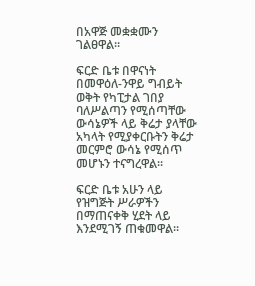በአዋጅ መቋቋሙን ገልፀዋል።

ፍርድ ቤቱ በዋናነት በመዋዕለ-ንዋይ ግብይት ወቅት የካፒታል ገበያ ባለሥልጣን የሚሰጣቸው ውሳኔዎች ላይ ቅሬታ ያላቸው አካላት የሚያቀርቡትን ቅሬታ መርምሮ ውሳኔ የሚሰጥ መሆኑን ተናግረዋል።

ፍርድ ቤቱ አሁን ላይ የዝግጅት ሥራዎችን በማጠናቀቅ ሂደት ላይ እንደሚገኝ ጠቁመዋል።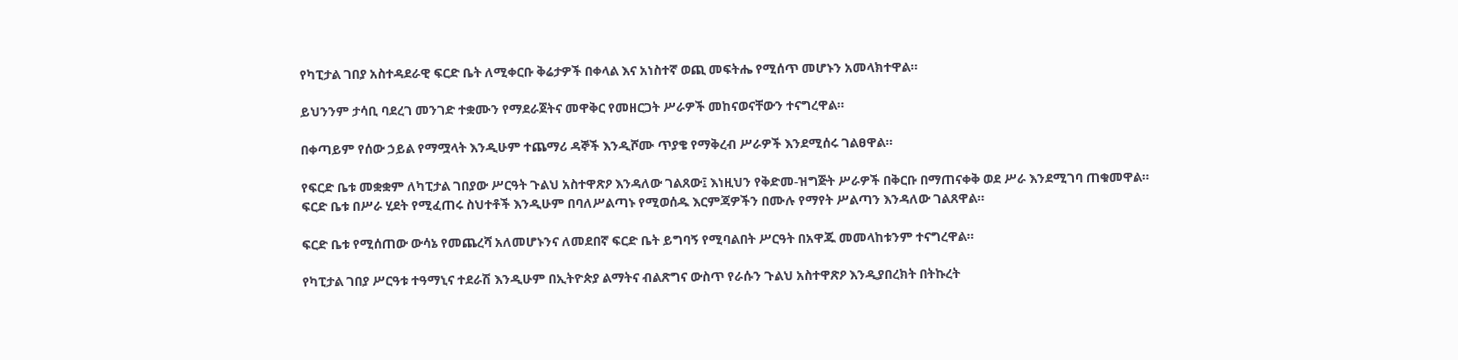የካፒታል ገበያ አስተዳደራዊ ፍርድ ቤት ለሚቀርቡ ቅሬታዎች በቀላል እና አነስተኛ ወጪ መፍትሔ የሚሰጥ መሆኑን አመላክተዋል።

ይህንንም ታሳቢ ባደረገ መንገድ ተቋሙን የማደራጀትና መዋቅር የመዘርጋት ሥራዎች መከናወናቸውን ተናግረዋል።

በቀጣይም የሰው ኃይል የማሟላት እንዲሁም ተጨማሪ ዳኞች እንዲሾሙ ጥያቄ የማቅረብ ሥራዎች እንደሚሰሩ ገልፀዋል።

የፍርድ ቤቱ መቋቋም ለካፒታል ገበያው ሥርዓት ጉልህ አስተዋጽዖ እንዳለው ገልጸው፤ እነዚህን የቅድመ-ዝግጅት ሥራዎች በቅርቡ በማጠናቀቅ ወደ ሥራ እንደሚገባ ጠቁመዋል።
ፍርድ ቤቱ በሥራ ሂደት የሚፈጠሩ ስህተቶች እንዲሁም በባለሥልጣኑ የሚወሰዱ እርምጃዎችን በሙሉ የማየት ሥልጣን እንዳለው ገልጸዋል።

ፍርድ ቤቱ የሚሰጠው ውሳኔ የመጨረሻ አለመሆኑንና ለመደበኛ ፍርድ ቤት ይግባኝ የሚባልበት ሥርዓት በአዋጁ መመላከቱንም ተናግረዋል።

የካፒታል ገበያ ሥርዓቱ ተዓማኒና ተደራሽ እንዲሁም በኢትዮጵያ ልማትና ብልጽግና ውስጥ የራሱን ጉልህ አስተዋጽዖ እንዲያበረክት በትኩረት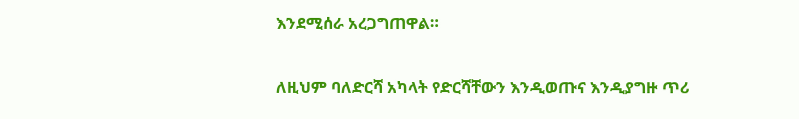እንደሚሰራ አረጋግጠዋል።

ለዚህም ባለድርሻ አካላት የድርሻቸውን እንዲወጡና እንዲያግዙ ጥሪ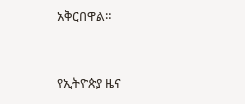አቅርበዋል።



የኢትዮጵያ ዜና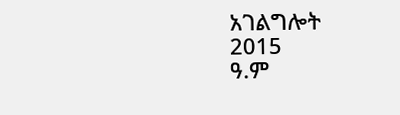አገልግሎት
2015
ዓ.ም